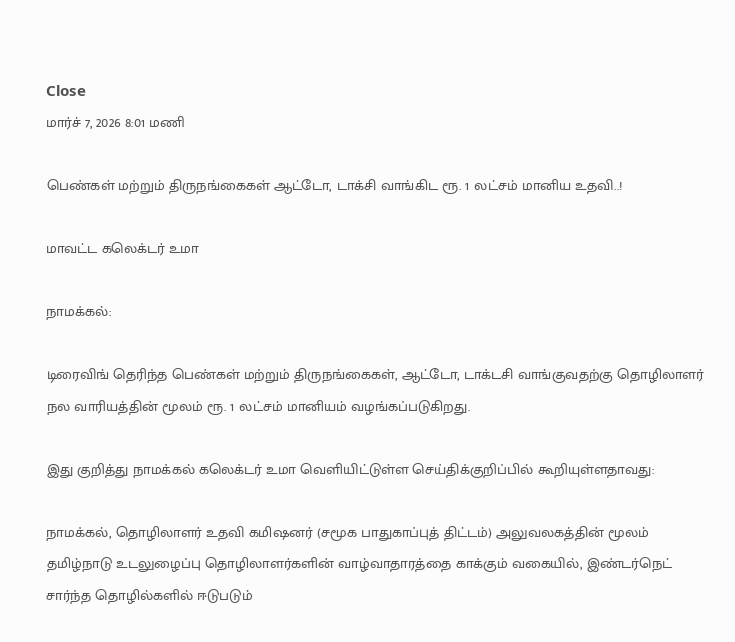Close
மார்ச் 7, 2026 8:01 மணி

பெண்கள் மற்றும் திருநங்கைகள் ஆட்டோ, டாக்சி வாங்கிட ரூ. 1 லட்சம் மானிய உதவி..!

மாவட்ட கலெக்டர் உமா

நாமக்கல்:

டிரைவிங் தெரிந்த பெண்கள் மற்றும் திருநங்கைகள், ஆட்டோ, டாக்டசி வாங்குவதற்கு தொழிலாளர் நல வாரியத்தின் மூலம் ரூ. 1 லட்சம் மானியம் வழங்கப்படுகிறது.

இது குறித்து நாமக்கல் கலெக்டர் உமா வெளியிட்டுள்ள செய்திக்குறிப்பில் கூறியுள்ளதாவது:

நாமக்கல், தொழிலாளர் உதவி கமிஷனர் (சமூக பாதுகாப்புத் திட்டம்) அலுவலகத்தின் மூலம் தமிழ்நாடு உடலுழைப்பு தொழிலாளர்களின் வாழ்வாதாரத்தை காக்கும் வகையில், இண்டர்நெட் சார்ந்த தொழில்களில் ஈடுபடும்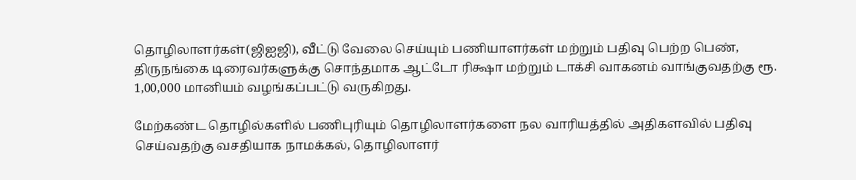தொழிலாளர்கள்(ஜிஐஜி), வீட்டு வேலை செய்யும் பணியாளர்கள் மற்றும் பதிவு பெற்ற பெண், திருநங்கை டிரைவர்களுக்கு சொந்தமாக ஆட்டோ ரிக்ஷா மற்றும் டாக்சி வாகனம் வாங்குவதற்கு ரூ. 1,00,000 மானியம் வழங்கப்பட்டு வருகிறது.

மேற்கண்ட தொழில்களில் பணிபுரியும் தொழிலாளர்களை நல வாரியத்தில் அதிகளவில் பதிவு செய்வதற்கு வசதியாக நாமக்கல், தொழிலாளர்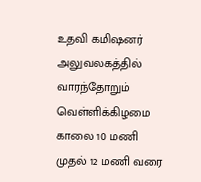உதவி கமிஷனர் அலுவலகத்தில் வாரந்தோறும் வெள்ளிக்கிழமை காலை 10 மணி முதல் 12 மணி வரை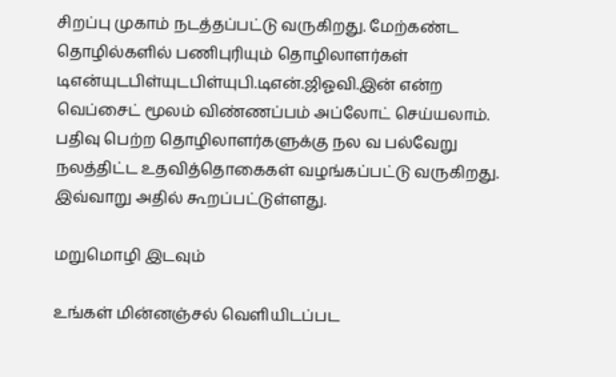சிறப்பு முகாம் நடத்தப்பட்டு வருகிறது. மேற்கண்ட தொழில்களில் பணிபுரியும் தொழிலாளர்கள் டிஎன்யுடபிள்யுடபிள்யுபி.டிஎன்.ஜிஓவி.இன் என்ற வெப்சைட் மூலம் விண்ணப்பம் அப்லோட் செய்யலாம். பதிவு பெற்ற தொழிலாளர்களுக்கு நல வ பல்வேறு நலத்திட்ட உதவித்தொகைகள் வழங்கப்பட்டு வருகிறது. இவ்வாறு அதில் கூறப்பட்டுள்ளது.

மறுமொழி இடவும்

உங்கள் மின்னஞ்சல் வெளியிடப்பட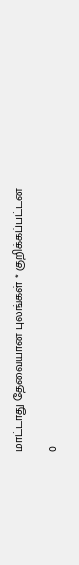மாட்டாது தேவையான புலங்கள் * குறிக்கப்பட்டன

0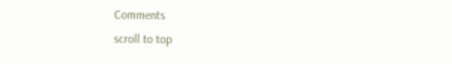Comments
scroll to top